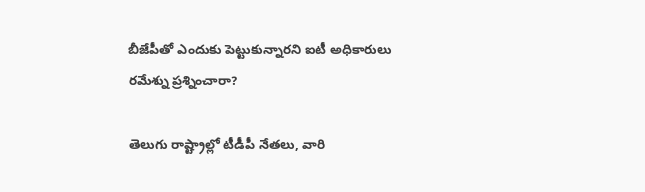బీజేపీతో ఎందుకు పెట్టుకున్నారని ఐటీ అధికారులు రమేశ్ను ప్రశ్నించారా?

తెలుగు రాష్ట్రాల్లో టీడీపీ నేతలు, వారి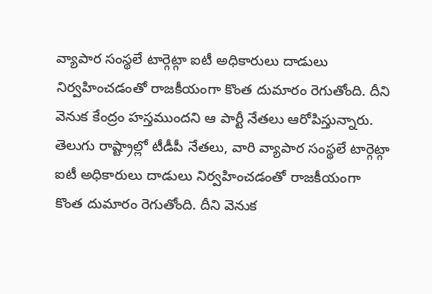వ్యాపార సంస్థలే టార్గెట్గా ఐటీ అధికారులు దాడులు నిర్వహించడంతో రాజకీయంగా కొంత దుమారం రెగుతోంది. దీని వెనుక కేంద్రం హస్తముందని ఆ పార్టీ నేతలు ఆరోపిస్తున్నారు. తెలుగు రాష్ట్రాల్లో టీడీపీ నేతలు, వారి వ్యాపార సంస్థలే టార్గెట్గా ఐటీ అధికారులు దాడులు నిర్వహించడంతో రాజకీయంగా కొంత దుమారం రెగుతోంది. దీని వెనుక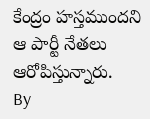కేంద్రం హస్తముందని ఆ పార్టీ నేతలు ఆరోపిస్తున్నారు.
By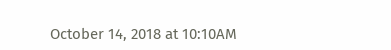October 14, 2018 at 10:10AM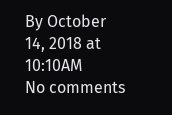By October 14, 2018 at 10:10AM
No comments